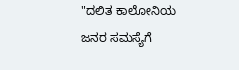"ದಲಿತ ಕಾಲೋನಿಯ ಜನರ ಸಮಸ್ಯೆಗೆ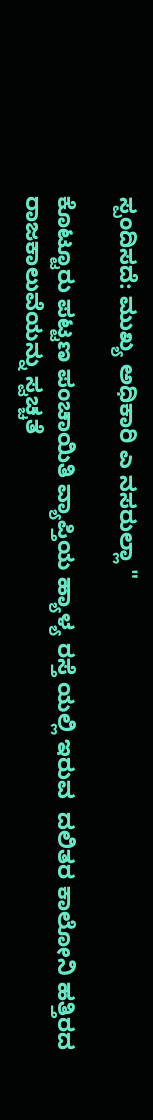ಸ್ಪಂದಿಸದೆ: ಮುಖ್ಯ ಅಧಿಕಾರಿ ಎ ನಸರುಲ್ಲಾ "

ಕೊಟ್ಟೂರು ಪಟ್ಟಣ ಪಂಚಾಯಿತಿ ವ್ಯಾಪ್ತಿಯ ಹ್ಯಾಳ್ಯ ರಸ್ತೆ ಯಲ್ಲಿ ಇರುವ  ದಲಿತರ ಕಾಲೋನಿ ಹತ್ತಿರದ ರಾಜಕಾಲುವೆಯನ್ನು ಸ್ವಚ್ಚತೆ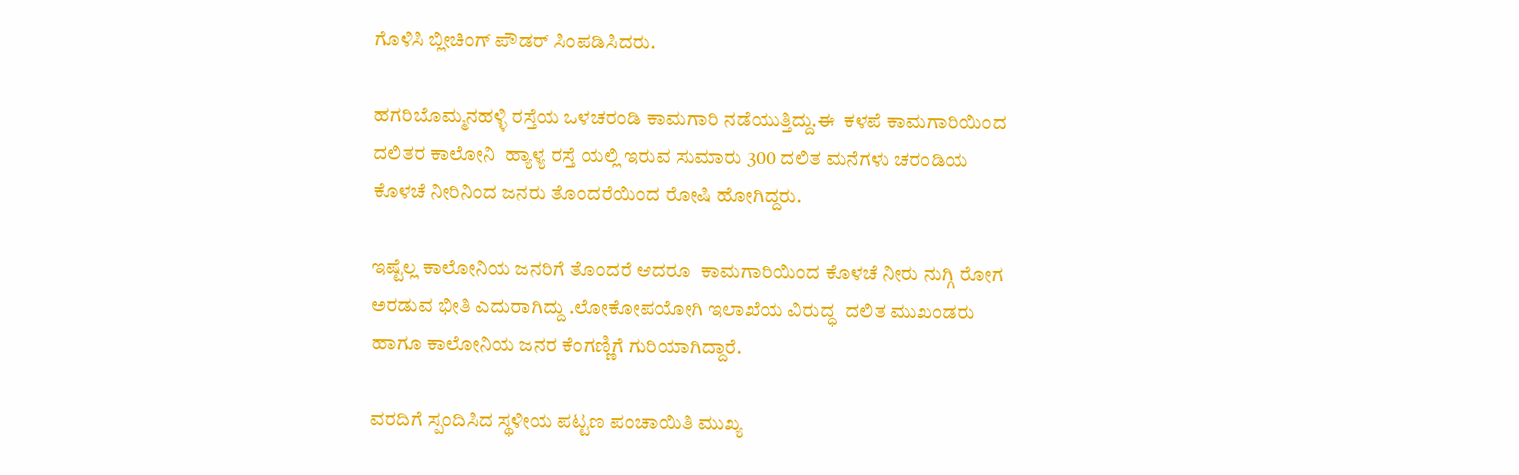ಗೊಳಿಸಿ ಬ್ಲೀಚಿಂಗ್ ಪೌಡರ್ ಸಿಂಪಡಿಸಿದರು.

ಹಗರಿಬೊಮ್ಮನಹಳ್ಳಿ ರಸ್ತೆಯ ಒಳಚರಂಡಿ ಕಾಮಗಾರಿ ನಡೆಯುತ್ತಿದ್ದು.ಈ  ಕಳಪೆ ಕಾಮಗಾರಿಯಿಂದ ದಲಿತರ ಕಾಲೋನಿ  ಹ್ಯಾಳ್ಯ ರಸ್ತೆ ಯಲ್ಲಿ ಇರುವ ಸುಮಾರು 300 ದಲಿತ ಮನೆಗಳು ಚರಂಡಿಯ ಕೊಳಚೆ ನೀರಿನಿಂದ ಜನರು ತೊಂದರೆಯಿಂದ ರೋಷಿ ಹೋಗಿದ್ದರು.

ಇಷ್ಟೆಲ್ಲ ಕಾಲೋನಿಯ ಜನರಿಗೆ ತೊಂದರೆ ಆದರೂ  ಕಾಮಗಾರಿಯಿಂದ ಕೊಳಚೆ ನೀರು ನುಗ್ಗಿ ರೋಗ ಅರಡುವ ಭೀತಿ ಎದುರಾಗಿದ್ದು .ಲೋಕೋಪಯೋಗಿ ಇಲಾಖೆಯ ವಿರುದ್ಧ  ದಲಿತ ಮುಖಂಡರು ಹಾಗೂ ಕಾಲೋನಿಯ ಜನರ ಕೆಂಗಣ್ಣಿಗೆ ಗುರಿಯಾಗಿದ್ದಾರೆ.

ವರದಿಗೆ ಸ್ಪಂದಿಸಿದ ಸ್ಥಳೀಯ ಪಟ್ಟಣ ಪಂಚಾಯಿತಿ ಮುಖ್ಯ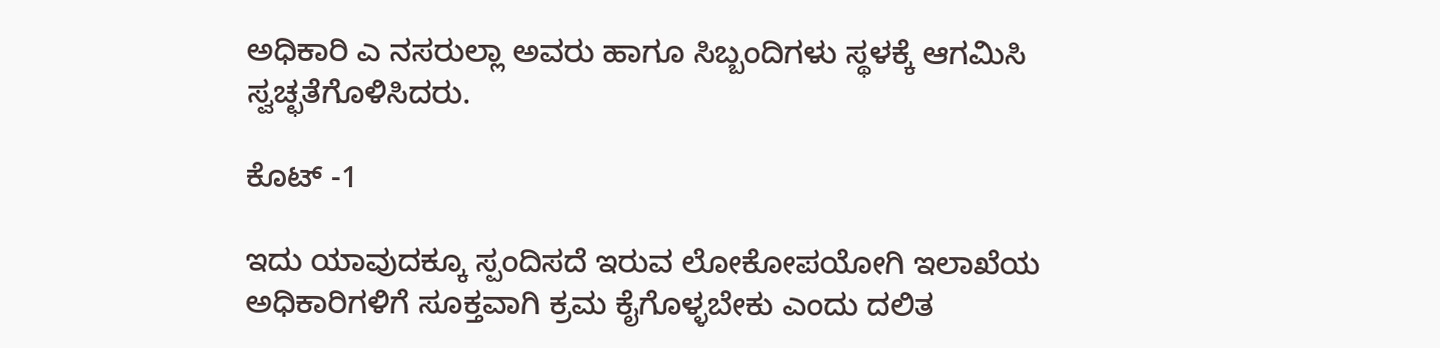ಅಧಿಕಾರಿ ಎ ನಸರುಲ್ಲಾ ಅವರು ಹಾಗೂ ಸಿಬ್ಬಂದಿಗಳು ಸ್ಥಳಕ್ಕೆ ಆಗಮಿಸಿ ಸ್ವಚ್ಛತೆಗೊಳಿಸಿದರು.

ಕೊಟ್ -1

ಇದು ಯಾವುದಕ್ಕೂ ಸ್ಪಂದಿಸದೆ ಇರುವ ಲೋಕೋಪಯೋಗಿ ಇಲಾಖೆಯ ಅಧಿಕಾರಿಗಳಿಗೆ ಸೂಕ್ತವಾಗಿ ಕ್ರಮ ಕೈಗೊಳ್ಳಬೇಕು ಎಂದು ದಲಿತ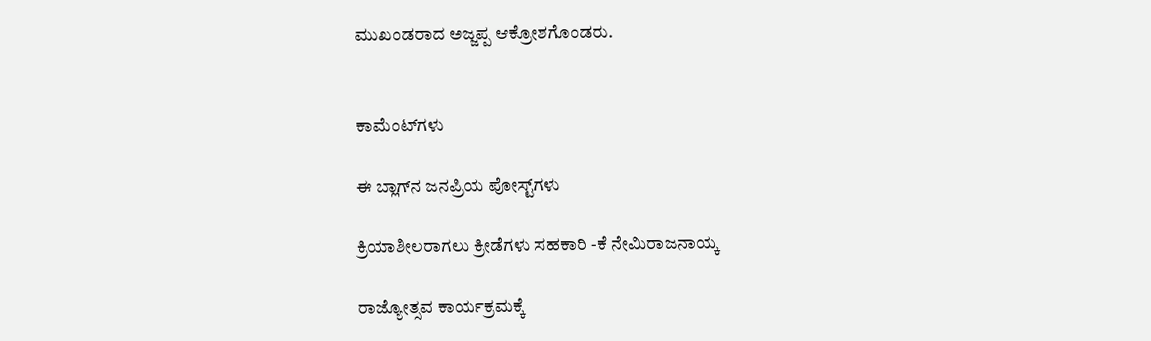ಮುಖಂಡರಾದ ಅಜ್ಜಪ್ಪ ಆಕ್ರೋಶಗೊಂಡರು.


ಕಾಮೆಂಟ್‌ಗಳು

ಈ ಬ್ಲಾಗ್‌ನ ಜನಪ್ರಿಯ ಪೋಸ್ಟ್‌ಗಳು

ಕ್ರಿಯಾಶೀಲರಾಗಲು ಕ್ರೀಡೆಗಳು ಸಹಕಾರಿ -ಕೆ ನೇಮಿರಾಜನಾಯ್ಕ

ರಾಜ್ಯೋತ್ಸವ ಕಾರ್ಯಕ್ರಮಕ್ಕೆ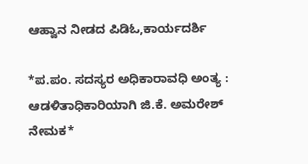ಆಹ್ವಾನ ನೀಡದ ಪಿಡಿಓ,ಕಾರ್ಯದರ್ಶಿ

*ಪ.ಪಂ. ಸದಸ್ಯರ ಅಧಿಕಾರಾವಧಿ ಅಂತ್ಯ : ಆಡಳಿತಾಧಿಕಾರಿಯಾಗಿ ಜಿ.ಕೆ. ಅಮರೇಶ್ ನೇಮಕ*